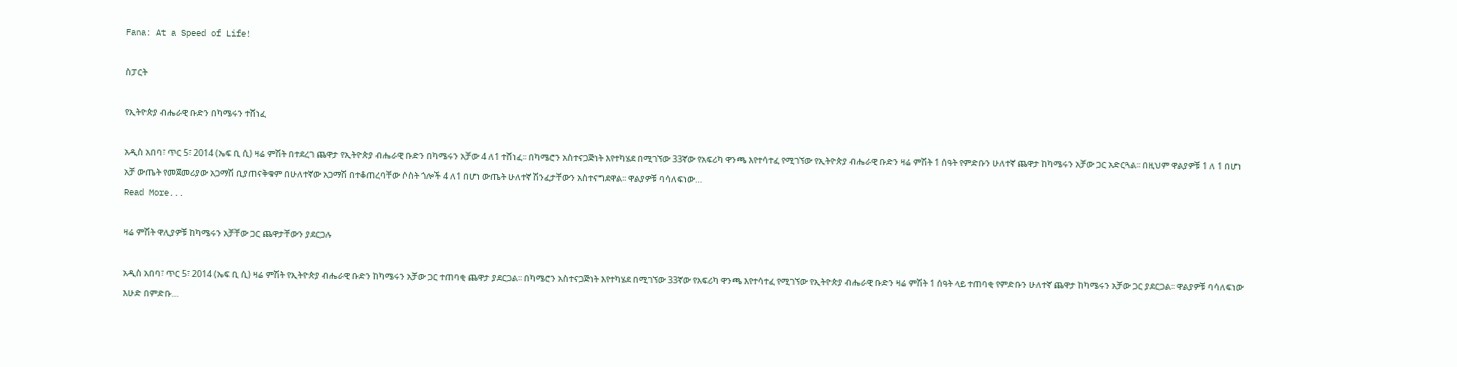Fana: At a Speed of Life!

ስፓርት

የኢትዮጵያ ብሔራዊ ቡድን በካሜሩን ተሸነፈ

አዲስ አበባ፣ ጥር 5፣ 2014 (ኤፍ ቢ ሲ) ዛሬ ምሽት በተደረገ ጨዋታ የኢትዮጵያ ብሔራዊ ቡድን በካሜሩን አቻው 4 ለ1 ተሸነፈ፡፡ በካሜሮን አስተናጋጅነት እየተካሄደ በሚገኘው 33ኛው የአፍሪካ ዋንጫ እየተሳተፈ የሚገኘው የኢትዮጵያ ብሔራዊ ቡድን ዛሬ ምሽት 1 ሰዓት የምድቡን ሁለተኛ ጨዋታ ከካሜሩን አቻው ጋር አድርጓል፡፡ በዚህም ዋልያዎቹ 1 ለ 1 በሆነ አቻ ውጤት የመጀመሪያው አጋማሽ ቢያጠናቅቁም በሁለተኛው አጋማሽ በተቆጠረባቸው ሶስት ጎሎች 4 ለ1 በሆነ ውጤት ሁለተኛ ሽንፈታቸውን አስተናግደዋል፡፡ ዋልያዎቹ ባሳለፍነው…
Read More...

ዛሬ ምሽት ዋሊያዎቹ ከካሜሩን አቻቸው ጋር ጨዋታቸውን ያደርጋሉ

አዲስ አበባ፣ ጥር 5፣ 2014 (ኤፍ ቢ ሲ) ዛሬ ምሽት የኢትዮጵያ ብሔራዊ ቡድን ከካሜሩን አቻው ጋር ተጠባቂ ጨዋታ ያደርጋል፡፡ በካሜሮን አስተናጋጅነት እየተካሄደ በሚገኘው 33ኛው የአፍሪካ ዋንጫ እየተሳተፈ የሚገኘው የኢትዮጵያ ብሔራዊ ቡድን ዛሬ ምሽት 1 ሰዓት ላይ ተጠባቂ የምድቡን ሁለተኛ ጨዋታ ከካሜሩን አቻው ጋር ያደርጋል፡፡ ዋልያዎቹ ባሳለፍነው እሁድ በምድቡ…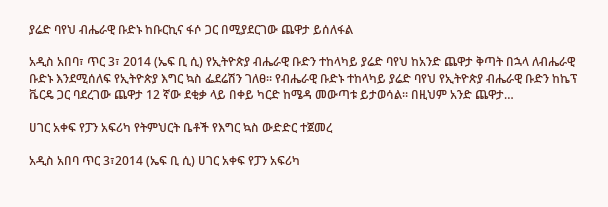ያሬድ ባየህ ብሔራዊ ቡድኑ ከቡርኪና ፋሶ ጋር በሚያደርገው ጨዋታ ይሰለፋል

አዲስ አበባ፣ ጥር 3፣ 2014 (ኤፍ ቢ ሲ) የኢትዮጵያ ብሔራዊ ቡድን ተከላካይ ያሬድ ባየህ ከአንድ ጨዋታ ቅጣት በኋላ ለብሔራዊ ቡድኑ እንደሚሰለፍ የኢትዮጵያ እግር ኳስ ፌደሬሽን ገለፀ፡፡ የብሔራዊ ቡድኑ ተከላካይ ያሬድ ባየህ የኢትዮጵያ ብሔራዊ ቡድን ከኬፕ ቬርዴ ጋር ባደረገው ጨዋታ 12 ኛው ደቂቃ ላይ በቀይ ካርድ ከሜዳ መውጣቱ ይታወሳል። በዚህም አንድ ጨዋታ…

ሀገር አቀፍ የፓን አፍሪካ የትምህርት ቤቶች የእግር ኳስ ውድድር ተጀመረ

አዲስ አበባ ጥር 3፣2014 (ኤፍ ቢ ሲ) ሀገር አቀፍ የፓን አፍሪካ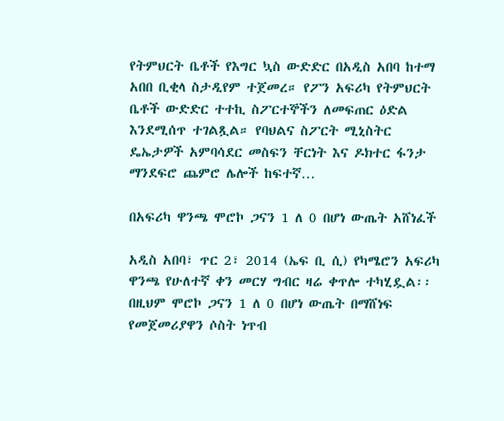የትምህርት ቤቶች የእግር ኳስ ውድድር በአዲስ አበባ ከተማ አበበ ቢቂላ ስታዲየም ተጀመረ። የፖን አፍሪካ የትምህርት ቤቶች ውድድር ተተኪ ስፖርተኞችን ለመፍጠር ዕድል እንደሚሰጥ ተገልጿል። የባህልና ስፖርት ሚኒስትር ዴኤታዎች አምባሳደር መስፍን ቸርነት እና ዶክተር ፋንታ ማንደፍሮ ጨምሮ ሌሎች ከፍተኛ…

በአፍሪካ ዋንጫ ሞሮኮ ጋናን 1 ለ 0 በሆነ ውጤት አሸነፈች

አዲስ አበባ፣ ጥር 2፣ 2014 (ኤፍ ቢ ሲ) የካሜሮን አፍሪካ ዋንጫ የሁለተኛ ቀን መርሃ ግብር ዛሬ ቀጥሎ ተካሂዷል፡፡ በዚህም ሞሮኮ ጋናን 1 ለ 0 በሆነ ውጤት በማሸነፍ የመጀመሪያዋን ሶስት ነጥብ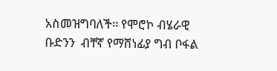አስመዝግባለች፡፡ የሞሮኮ ብሄራዊ ቡድንን  ብቸኛ የማሸነፊያ ግብ ቦፋል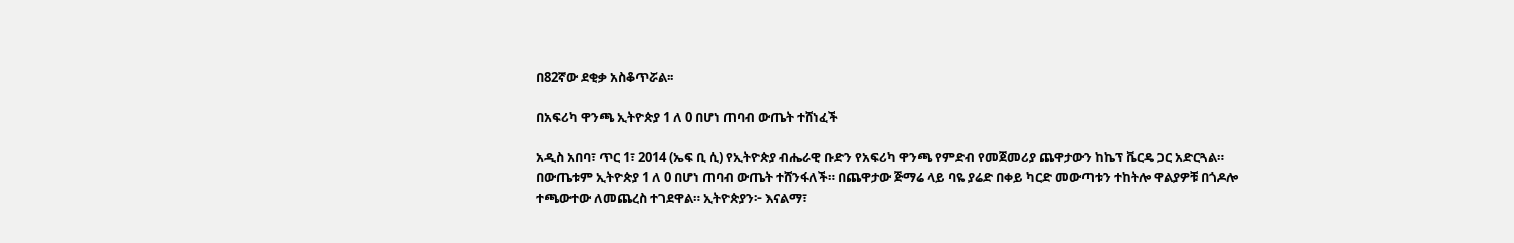በ82ኛው ደቂቃ አስቆጥሯል፡፡

በአፍሪካ ዋንጫ ኢትዮጵያ 1 ለ 0 በሆነ ጠባብ ውጤት ተሸነፈች

አዲስ አበባ፣ ጥር 1፣ 2014 (ኤፍ ቢ ሲ) የኢትዮጵያ ብሔራዊ ቡድን የአፍሪካ ዋንጫ የምድብ የመጀመሪያ ጨዋታውን ከኬፕ ቬርዴ ጋር አድርጓል። በውጤቱም ኢትዮጵያ 1 ለ 0 በሆነ ጠባብ ውጤት ተሸንፋለች። በጨዋታው ጅማሬ ላይ ባዬ ያሬድ በቀይ ካርድ መውጣቱን ተከትሎ ዋልያዎቹ በጎዶሎ ተጫውተው ለመጨረስ ተገደዋል። ኢትዮጵያን፦ እናልማ፣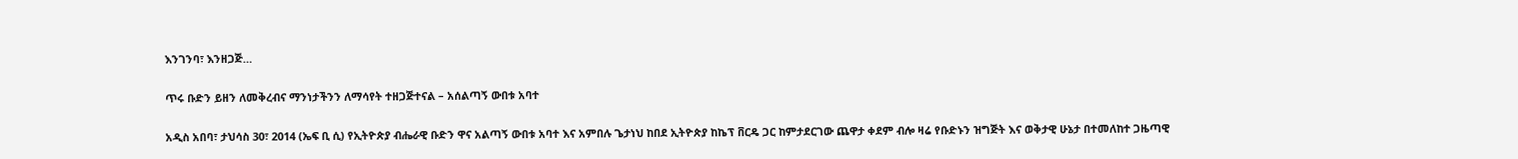እንገንባ፣ እንዘጋጅ…

ጥሩ ቡድን ይዘን ለመቅረብና ማንነታችንን ለማሳየት ተዘጋጅተናል – አሰልጣኝ ውበቱ አባተ

አዲስ አበባ፣ ታህሳስ 30፣ 2014 (ኤፍ ቢ ሲ) የኢትዮጵያ ብሔራዊ ቡድን ዋና አልጣኝ ውበቱ አባተ እና አምበሉ ጌታነህ ከበደ ኢትዮጵያ ከኬፕ ቨርዴ ጋር ከምታደርገው ጨዋታ ቀደም ብሎ ዛሬ የቡድኑን ዝግጅት እና ወቅታዊ ሁኔታ በተመለከተ ጋዜጣዊ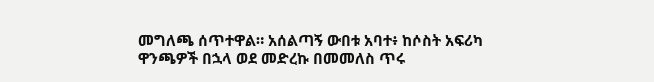መግለጫ ሰጥተዋል። አሰልጣኝ ውበቱ አባተ፥ ከሶስት አፍሪካ ዋንጫዎች በኋላ ወደ መድረኩ በመመለስ ጥሩ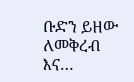ቡድን ይዘው ለመቅረብ እና…